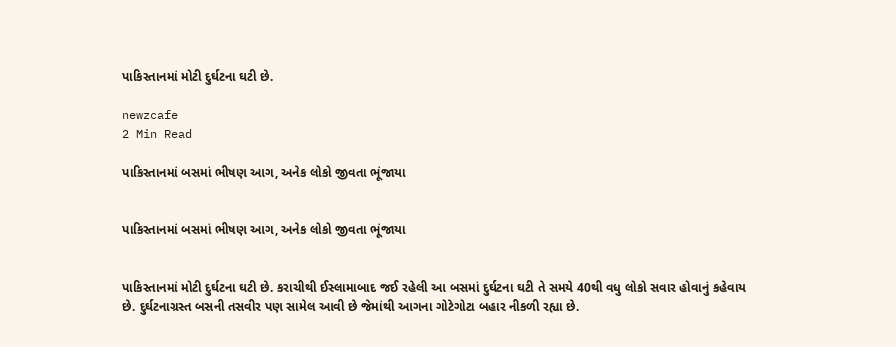પાકિસ્તાનમાં મોટી દુર્ઘટના ઘટી છે.

newzcafe
2 Min Read

પાકિસ્તાનમાં બસમાં ભીષણ આગ, અનેક લોકો જીવતા ભૂંજાયા


પાકિસ્તાનમાં બસમાં ભીષણ આગ, અનેક લોકો જીવતા ભૂંજાયા


પાકિસ્તાનમાં મોટી દુર્ઘટના ઘટી છે. કરાચીથી ઈસ્લામાબાદ જઈ રહેલી આ બસમાં દુર્ઘટના ઘટી તે સમયે 40થી વધુ લોકો સવાર હોવાનું કહેવાય છે. દુર્ઘટનાગ્રસ્ત બસની તસવીર પણ સામેલ આવી છે જેમાંથી આગના ગોટેગોટા બહાર નીકળી રહ્યા છે.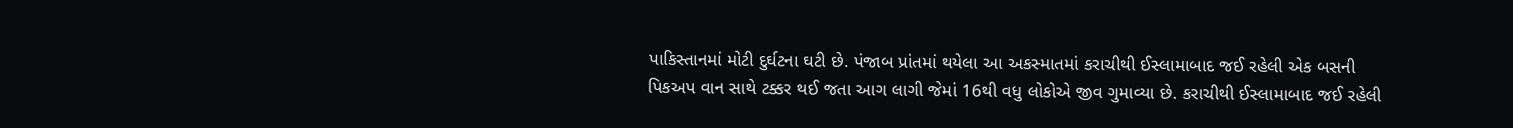પાકિસ્તાનમાં મોટી દુર્ઘટના ઘટી છે. પંજાબ પ્રાંતમાં થયેલા આ અકસ્માતમાં કરાચીથી ઈસ્લામાબાદ જઈ રહેલી એક બસની પિકઅપ વાન સાથે ટક્કર થઈ જતા આગ લાગી જેમાં 16થી વધુ લોકોએ જીવ ગુમાવ્યા છે. કરાચીથી ઈસ્લામાબાદ જઈ રહેલી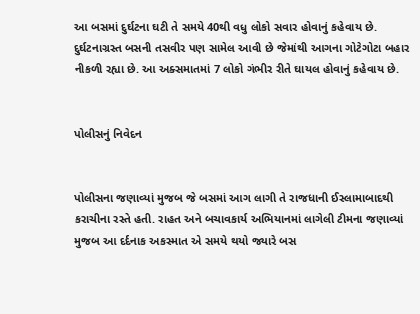આ બસમાં દુર્ઘટના ઘટી તે સમયે 40થી વધુ લોકો સવાર હોવાનું કહેવાય છે. દુર્ઘટનાગ્રસ્ત બસની તસવીર પણ સામેલ આવી છે જેમાંથી આગના ગોટેગોટા બહાર નીકળી રહ્યા છે. આ અક્સમાતમાં 7 લોકો ગંભીર રીતે ઘાયલ હોવાનું કહેવાય છે.


પોલીસનું નિવેદન


પોલીસના જણાવ્યાં મુજબ જે બસમાં આગ લાગી તે રાજધાની ઈસ્લામાબાદથી કરાચીના રસ્તે હતી. રાહત અને બચાવકાર્ય અભિયાનમાં લાગેલી ટીમના જણાવ્યાં મુજબ આ દર્દનાક અકસ્માત એ સમયે થયો જ્યારે બસ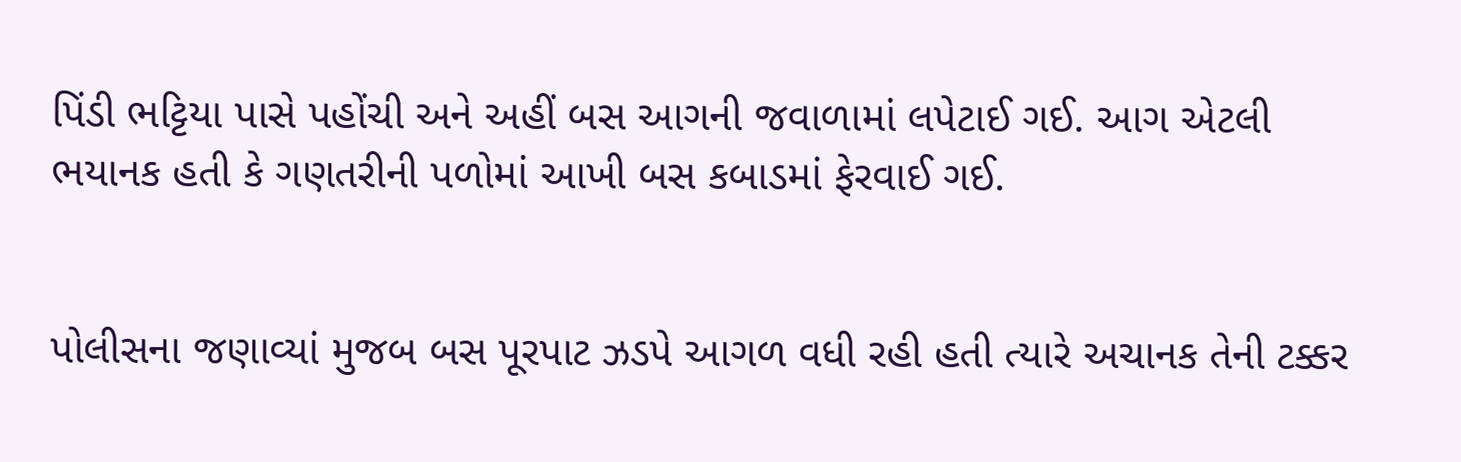પિંડી ભટ્ટિયા પાસે પહોંચી અને અહીં બસ આગની જવાળામાં લપેટાઈ ગઈ. આગ એટલી ભયાનક હતી કે ગણતરીની પળોમાં આખી બસ કબાડમાં ફેરવાઈ ગઈ.


પોલીસના જણાવ્યાં મુજબ બસ પૂરપાટ ઝડપે આગળ વધી રહી હતી ત્યારે અચાનક તેની ટક્કર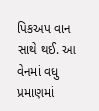પિકઅપ વાન સાથે થઈ. આ વેનમાં વધુ પ્રમાણમાં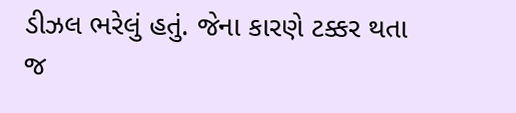ડીઝલ ભરેલું હતું. જેના કારણે ટક્કર થતા જ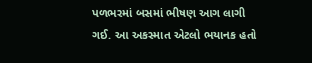પળભરમાં બસમાં ભીષણ આગ લાગી ગઈ. આ અકસ્માત એટલો ભયાનક હતો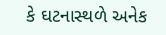કે ઘટનાસ્થળે અનેક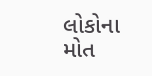લોકોના મોત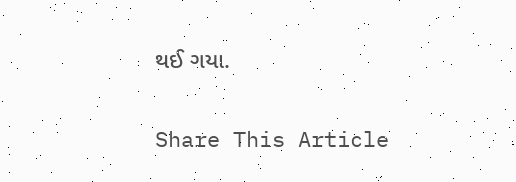થઈ ગયા.

Share This Article